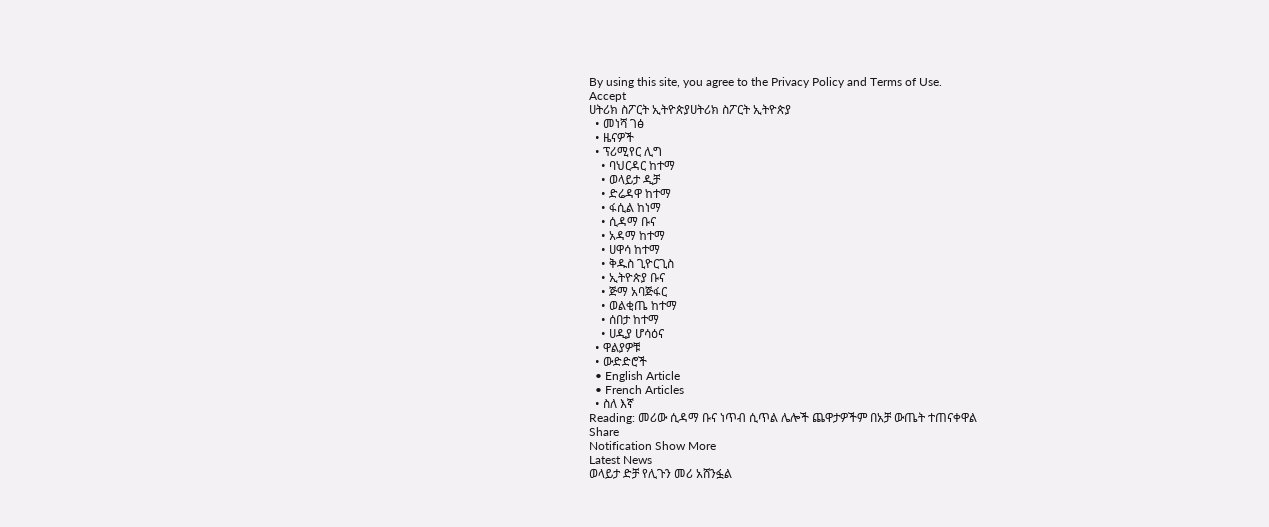By using this site, you agree to the Privacy Policy and Terms of Use.
Accept
ሀትሪክ ስፖርት ኢትዮጵያሀትሪክ ስፖርት ኢትዮጵያ
  • መነሻ ገፅ
  • ዜናዎች
  • ፕሪሚየር ሊግ
    • ባህርዳር ከተማ
    • ወላይታ ዲቻ
    • ድሬዳዋ ከተማ
    • ፋሲል ከነማ
    • ሲዳማ ቡና
    • አዳማ ከተማ
    • ሀዋሳ ከተማ
    • ቅዱስ ጊዮርጊስ
    • ኢትዮጵያ ቡና
    • ጅማ አባጅፋር
    • ወልቂጤ ከተማ
    • ሰበታ ከተማ
    • ሀዲያ ሆሳዕና
  • ዋልያዎቹ
  • ውድድሮች
  • English Article
  • French Articles
  • ስለ እኛ
Reading: መሪው ሲዳማ ቡና ነጥብ ሲጥል ሌሎች ጨዋታዎችም በአቻ ውጤት ተጠናቀዋል
Share
Notification Show More
Latest News
ወላይታ ድቻ የሊጉን መሪ አሸንፏል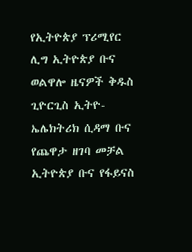የኢትዮጵያ ፕሪሚየር ሊግ ኢትዮጵያ ቡና ወልዋሎ ዜናዎች ቅዱስ ጊዮርጊስ ኢትዮ-ኤሌክትሪክ ሲዳማ ቡና የጨዋታ ዘገባ መቻል
ኢትዮጵያ ቡና የፋይናስ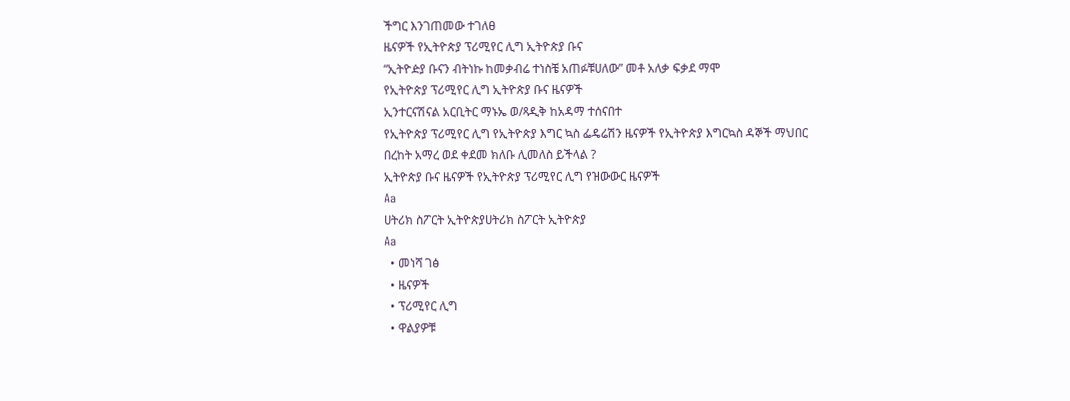ችግር እንገጠመው ተገለፀ
ዜናዎች የኢትዮጵያ ፕሪሚየር ሊግ ኢትዮጵያ ቡና
“ኢትዮዽያ ቡናን ብትነኩ ከመቃብሬ ተነስቼ አጠፉቹሀለው” መቶ አለቃ ፍቃደ ማሞ
የኢትዮጵያ ፕሪሚየር ሊግ ኢትዮጵያ ቡና ዜናዎች
ኢንተርናሽናል አርቢትር ማኑኤ ወ/ጻዲቅ ከአዳማ ተሰናበተ
የኢትዮጵያ ፕሪሚየር ሊግ የኢትዮጵያ እግር ኳስ ፌዴሬሽን ዜናዎች የኢትዮጵያ እግርኳስ ዳኞች ማህበር
በረከት አማረ ወደ ቀደመ ክለቡ ሊመለስ ይችላል ?
ኢትዮጵያ ቡና ዜናዎች የኢትዮጵያ ፕሪሚየር ሊግ የዝውውር ዜናዎች
Aa
ሀትሪክ ስፖርት ኢትዮጵያሀትሪክ ስፖርት ኢትዮጵያ
Aa
  • መነሻ ገፅ
  • ዜናዎች
  • ፕሪሚየር ሊግ
  • ዋልያዎቹ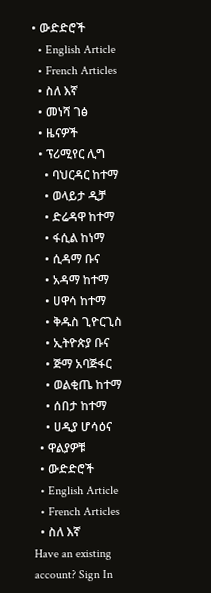• ውድድሮች
  • English Article
  • French Articles
  • ስለ እኛ
  • መነሻ ገፅ
  • ዜናዎች
  • ፕሪሚየር ሊግ
    • ባህርዳር ከተማ
    • ወላይታ ዲቻ
    • ድሬዳዋ ከተማ
    • ፋሲል ከነማ
    • ሲዳማ ቡና
    • አዳማ ከተማ
    • ሀዋሳ ከተማ
    • ቅዱስ ጊዮርጊስ
    • ኢትዮጵያ ቡና
    • ጅማ አባጅፋር
    • ወልቂጤ ከተማ
    • ሰበታ ከተማ
    • ሀዲያ ሆሳዕና
  • ዋልያዎቹ
  • ውድድሮች
  • English Article
  • French Articles
  • ስለ እኛ
Have an existing account? Sign In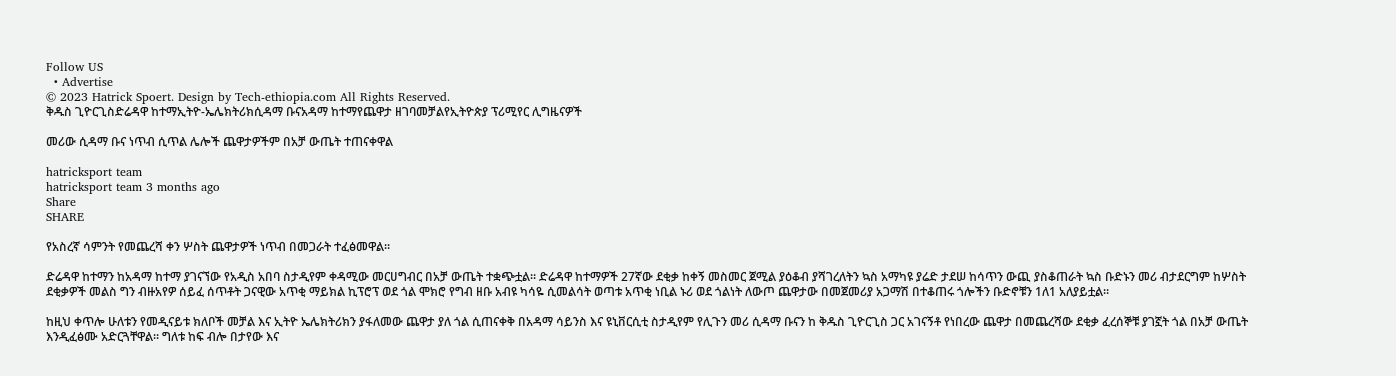Follow US
  • Advertise
© 2023 Hatrick Spoert. Design by Tech-ethiopia.com All Rights Reserved.
ቅዱስ ጊዮርጊስድሬዳዋ ከተማኢትዮ-ኤሌክትሪክሲዳማ ቡናአዳማ ከተማየጨዋታ ዘገባመቻልየኢትዮጵያ ፕሪሚየር ሊግዜናዎች

መሪው ሲዳማ ቡና ነጥብ ሲጥል ሌሎች ጨዋታዎችም በአቻ ውጤት ተጠናቀዋል

hatricksport team
hatricksport team 3 months ago
Share
SHARE

የአስረኛ ሳምንት የመጨረሻ ቀን ሦስት ጨዋታዎች ነጥብ በመጋራት ተፈፅመዋል።

ድሬዳዋ ከተማን ከአዳማ ከተማ ያገናኘው የአዲስ አበባ ስታዲየም ቀዳሚው መርሀግብር በአቻ ውጤት ተቋጭቷል። ድሬዳዋ ከተማዎች 27ኛው ደቂቃ ከቀኝ መስመር ጀሚል ያዕቆብ ያሻገረለትን ኳስ አማካዩ ያሬድ ታደሠ ከሳጥን ውጪ ያስቆጠራት ኳስ ቡድኑን መሪ ብታደርግም ከሦስት ደቂቃዎች መልስ ግን ብዙአየዎ ሰይፈ ሰጥቶት ጋናዊው አጥቂ ማይክል ኪፕሮፕ ወደ ጎል ሞክሮ የግብ ዘቡ አብዩ ካሳዬ ሲመልሳት ወጣቱ አጥቂ ነቢል ኑሪ ወደ ጎልነት ለውጦ ጨዋታው በመጀመሪያ አጋማሽ በተቆጠሩ ጎሎችን ቡድኖቹን 1ለ1 አለያይቷል።

ከዚህ ቀጥሎ ሁለቱን የመዲናይቱ ክለቦች መቻል እና ኢትዮ ኤሌክትሪክን ያፋለመው ጨዋታ ያለ ጎል ሲጠናቀቅ በአዳማ ሳይንስ እና ዩኒቨርሲቲ ስታዲየም የሊጉን መሪ ሲዳማ ቡናን ከ ቅዱስ ጊዮርጊስ ጋር አገናኝቶ የነበረው ጨዋታ በመጨረሻው ደቂቃ ፈረሰኞቹ ያገኟት ጎል በአቻ ውጤት እንዲፈፅሙ አድርጓቸዋል። ግለቱ ከፍ ብሎ በታየው እና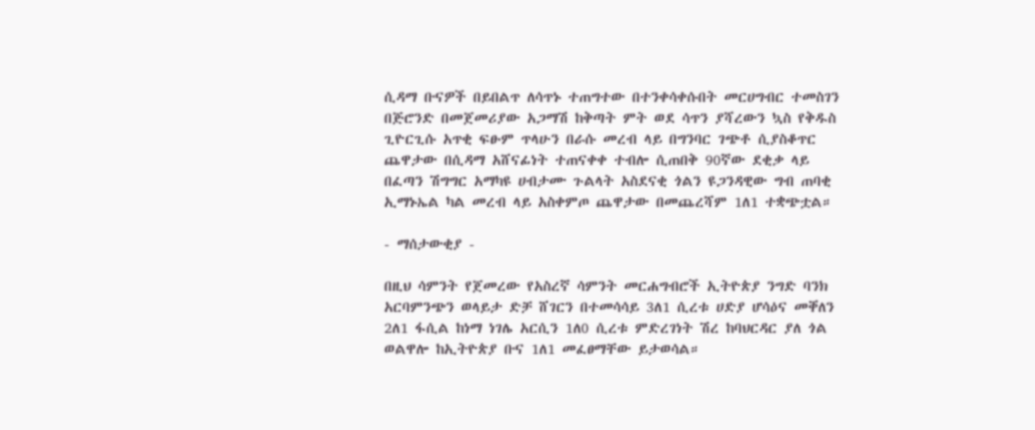ሲዳማ ቡናዎች በይበልጥ ለሳጥኑ ተጠግተው በተንቀሳቀሱበት መርሀግብር ተመስገን በጅሮንድ በመጀመሪያው አጋማሽ ከቅጣት ምት ወደ ሳጥን ያሻረውን ኳስ የቅዱስ ጊዮርጊሱ አጥቂ ፍፁም ጥላሁን በራሱ መረብ ላይ በግንባር ገጭቶ ሲያስቆጥር ጨዋታው በሲዳማ አሸናፊነት ተጠናቀቀ ተብሎ ሲጠበቅ 90ኛው ደቂቃ ላይ በፈጣን ሽግግር አማካዩ ሀብታሙ ጉልላት አስደናቂ ጎልን ዩጋንዳዊው ግብ ጠባቂ ኢማኑኤል ካል መረብ ላይ አስቀምጦ ጨዋታው በመጨረሻም 1ለ1 ተቋጭቷል።

- ማሰታውቂያ -

በዚህ ሳምንት የጀመረው የአስረኛ ሳምንት መርሐግብሮች ኢትዮጵያ ንግድ ባንክ አርባምንጭን ወላይታ ድቻ ሸገርን በተመሳሳይ 3ለ1 ሲረቱ ሀድያ ሆሳዕና መቐለን 2ለ1 ፋሲል ከነማ ነገሌ አርሲን 1ለ0 ሲረቱ ምድረገነት ሽረ ከባህርዳር ያለ ጎል ወልዋሎ ከኢትዮጵያ ቡና 1ለ1 መፈፀማቸው ይታወሳል።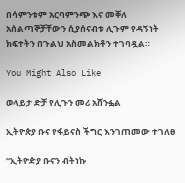በሳምንቱም አርባምንጭ እና መቐለ አሰልጣኞቻቸውን ሲያሰናብቱ ሊጉም የዳኝነት ክፍተትን በጉልህ አስመልክቶን ተገባዷል።

You Might Also Like

ወላይታ ድቻ የሊጉን መሪ አሸንፏል

ኢትዮጵያ ቡና የፋይናስ ችግር እንገጠመው ተገለፀ

“ኢትዮዽያ ቡናን ብትነኩ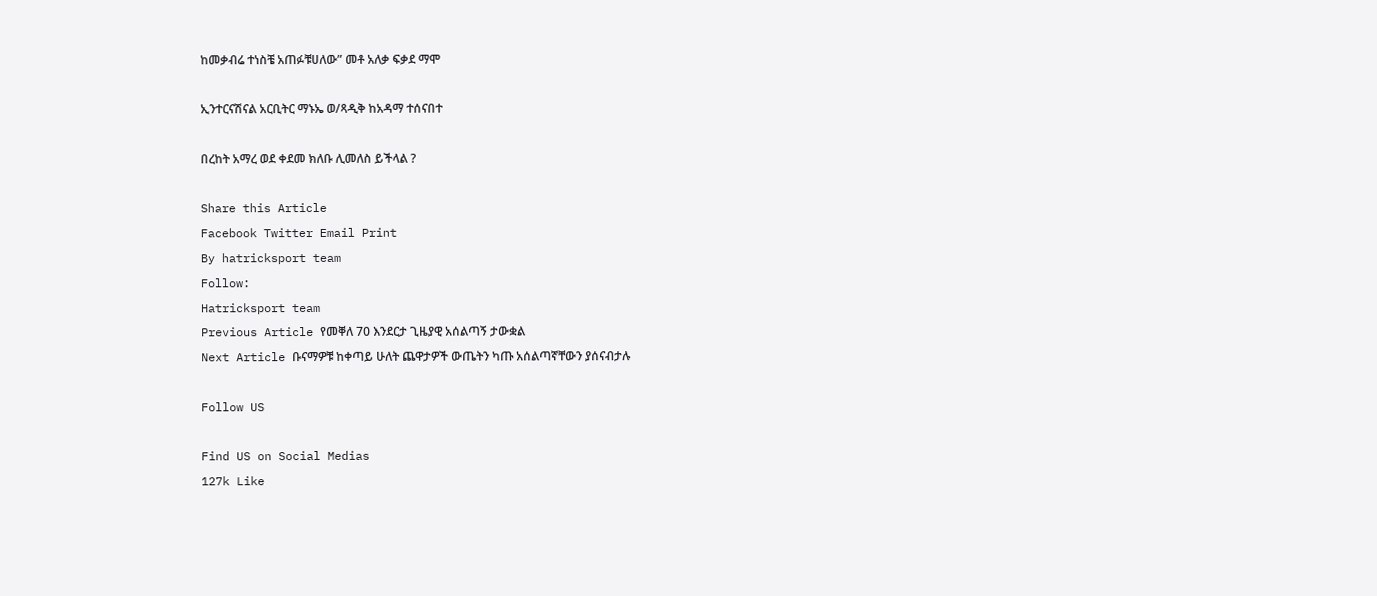ከመቃብሬ ተነስቼ አጠፉቹሀለው” መቶ አለቃ ፍቃደ ማሞ

ኢንተርናሽናል አርቢትር ማኑኤ ወ/ጻዲቅ ከአዳማ ተሰናበተ

በረከት አማረ ወደ ቀደመ ክለቡ ሊመለስ ይችላል ?

Share this Article
Facebook Twitter Email Print
By hatricksport team
Follow:
Hatricksport team
Previous Article የመቐለ 70 እንደርታ ጊዜያዊ አሰልጣኝ ታውቋል
Next Article ቡናማዎቹ ከቀጣይ ሁለት ጨዋታዎች ውጤትን ካጡ አሰልጣኛቸውን ያሰናብታሉ

Follow US

Find US on Social Medias
127k Like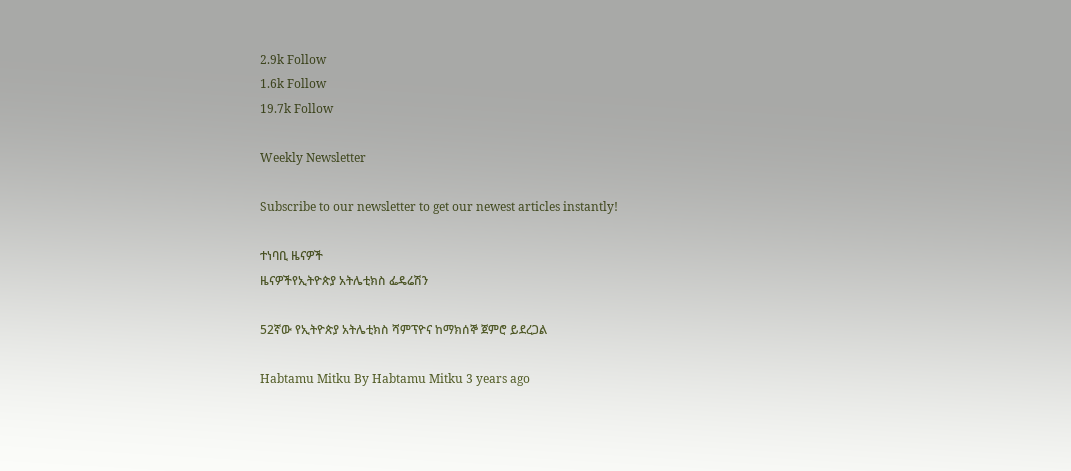2.9k Follow
1.6k Follow
19.7k Follow

Weekly Newsletter

Subscribe to our newsletter to get our newest articles instantly!

ተነባቢ ዜናዎች
ዜናዎችየኢትዮጵያ አትሌቲክስ ፌዴሬሽን

52ኛው የኢትዮጵያ አትሌቲክስ ሻምፕዮና ከማክሰኞ ጀምሮ ይደረጋል

Habtamu Mitku By Habtamu Mitku 3 years ago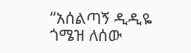“አሰልጣኝ ዲዲዬ ጎሜዝ ለሰው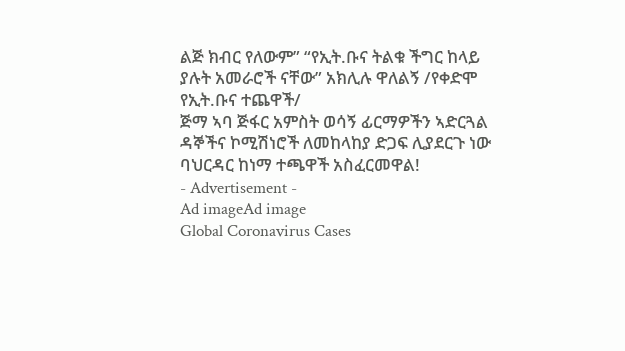ልጅ ክብር የለውም” “የኢት.ቡና ትልቁ ችግር ከላይ ያሉት አመራሮች ናቸው” አክሊሉ ዋለልኝ /የቀድሞ የኢት.ቡና ተጨዋች/
ጅማ ኣባ ጅፋር አምስት ወሳኝ ፊርማዎችን ኣድርጓል
ዳኞችና ኮሚሽነሮች ለመከላከያ ድጋፍ ሊያደርጉ ነው
ባህርዳር ከነማ ተጫዋች አስፈርመዋል!
- Advertisement -
Ad imageAd image
Global Coronavirus Cases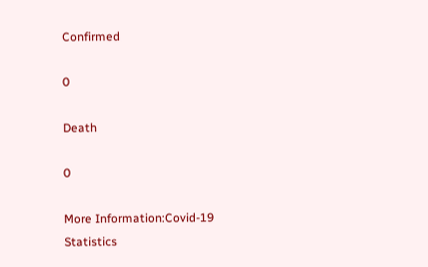Confirmed

0

Death

0

More Information:Covid-19 Statistics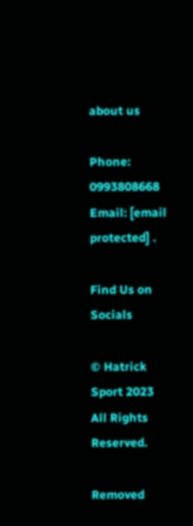about us

Phone: 0993808668 Email: [email protected] .

Find Us on Socials

© Hatrick Sport 2023 All Rights Reserved.

Removed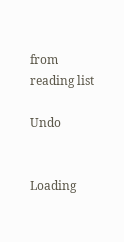from reading list

Undo


Loading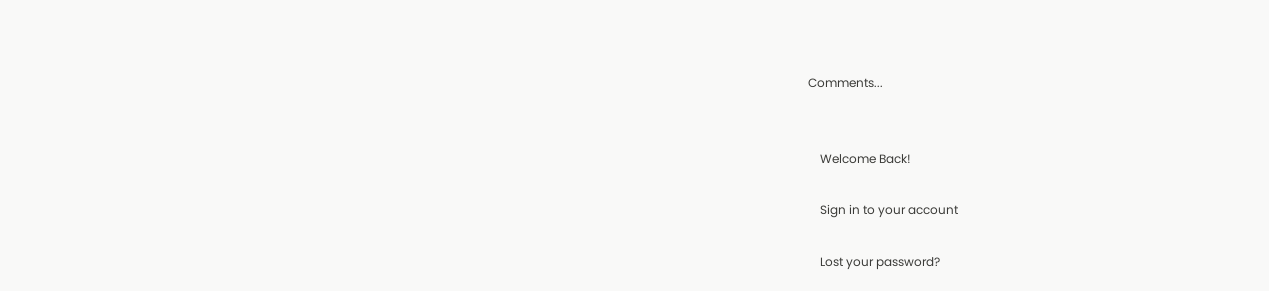Comments...


    Welcome Back!

    Sign in to your account

    Lost your password?